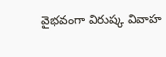వైభవంగా విరుష్క వివాహ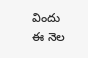విందు
ఈ నెల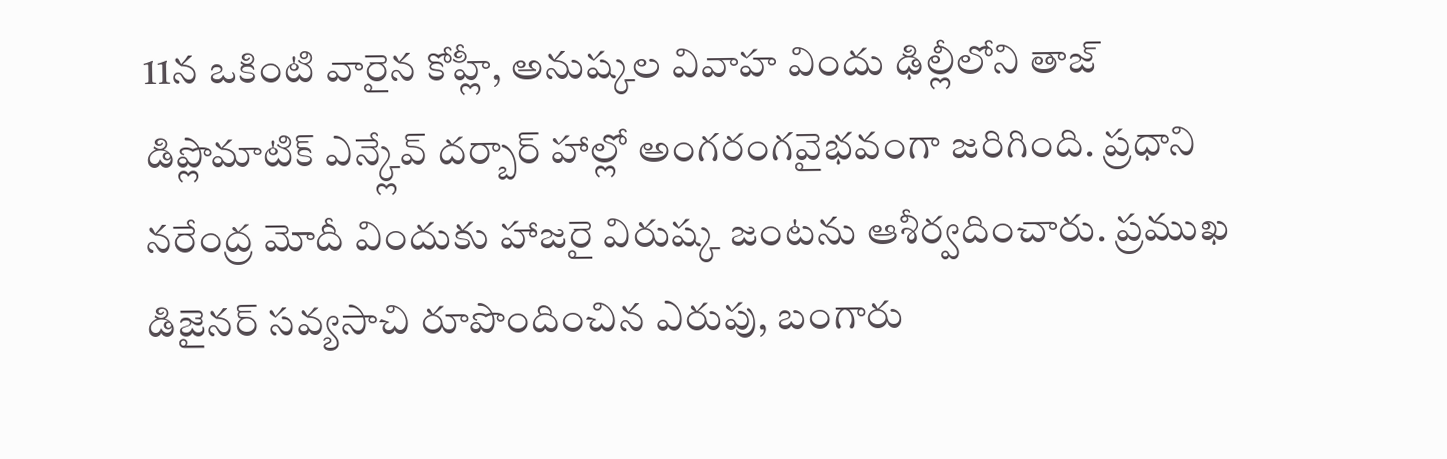11న ఒకింటి వారైన కోహ్లీ, అనుష్కల వివాహ విందు ఢిల్లీలోని తాజ్ డిప్లొమాటిక్ ఎన్క్లేవ్ దర్బార్ హాల్లో అంగరంగవైభవంగా జరిగింది. ప్రధాని నరేంద్ర మోదీ విందుకు హాజరై విరుష్క జంటను ఆశీర్వదించారు. ప్రముఖ డిజైనర్ సవ్యసాచి రూపొందించిన ఎరుపు, బంగారు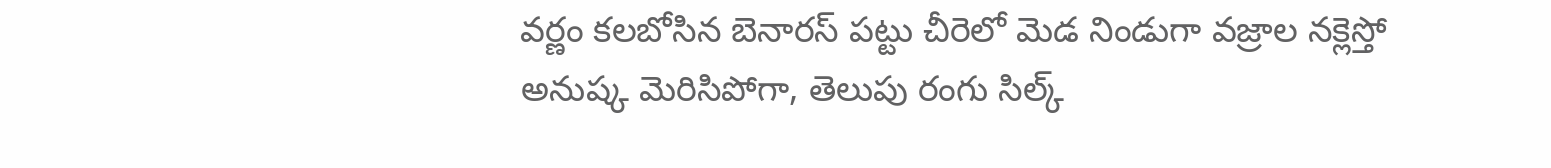వర్ణం కలబోసిన బెనారస్ పట్టు చీరెలో మెడ నిండుగా వజ్రాల నక్లెస్తో అనుష్క మెరిసిపోగా, తెలుపు రంగు సిల్క్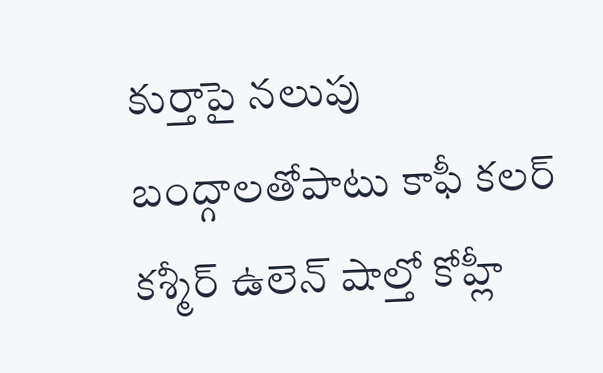కుర్తాపై నలుపు బంద్గాలతోపాటు కాఫీ కలర్ కశ్మీర్ ఉలెన్ షాల్తో కోహ్లీ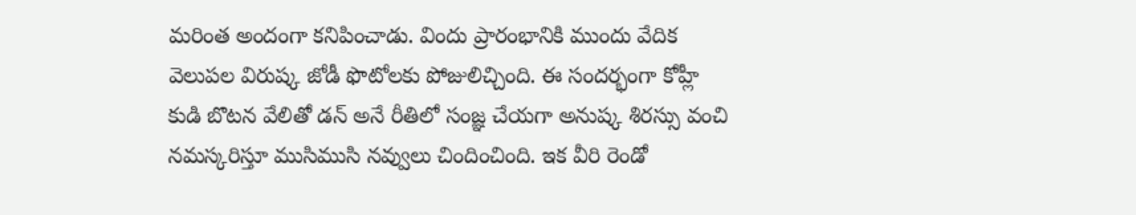మరింత అందంగా కనిపించాడు. విందు ప్రారంభానికి ముందు వేదిక వెలుపల విరుష్క జోడీ ఫొటోలకు పోజులిచ్చింది. ఈ సందర్భంగా కోహ్లీ కుడి బొటన వేలితో డన్ అనే రీతిలో సంజ్ఞ చేయగా అనుష్క శిరస్సు వంచి నమస్కరిస్తూ ముసిముసి నవ్వులు చిందించింది. ఇక వీరి రెండో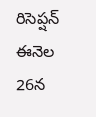రిసెప్షన్ ఈనెల 26న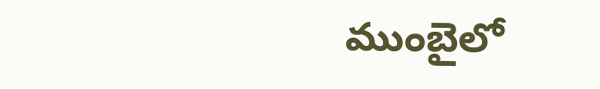ముంబైలో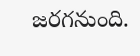జరగనుంది.